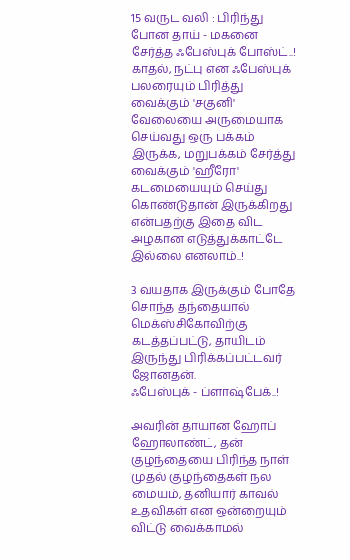15 வருட வலி : பிரிந்து போன தாய் - மகனை சேர்த்த ஃபேஸ்புக் போஸ்ட்..!
காதல், நட்பு என ஃபேஸ்புக் பலரையும் பிரித்து வைக்கும் 'சகுனி' வேலையை அருமையாக செய்வது ஒரு பக்கம் இருக்க, மறுபக்கம் சேர்த்து வைக்கும் 'ஹீரோ' கடமையையும் செய்து கொண்டுதான் இருக்கிறது என்பதற்கு இதை விட அழகான எடுத்துக்காட்டே இல்லை எனலாம்..!

3 வயதாக இருக்கும் போதே சொந்த தந்தையால் மெக்ஸ்சிகோவிற்கு கடத்தப்பட்டு, தாயிடம் இருந்து பிரிக்கப்பட்டவர் ஜோனதன்.
ஃபேஸ்புக் - ப்ளாஷ்பேக்..!

அவரின் தாயான ஹோப் ஹோலாண்ட், தன் குழந்தையை பிரிந்த நாள் முதல் குழந்தைகள் நல மையம், தனியார் காவல் உதவிகள் என ஒன்றையும் விட்டு வைக்காமல்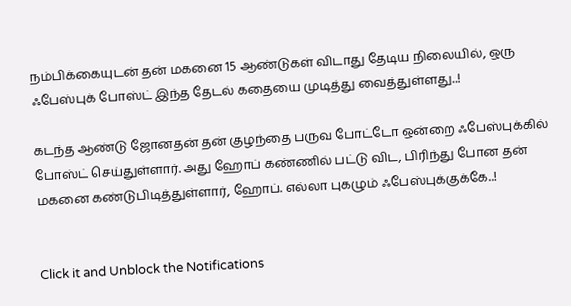நம்பிக்கையுடன் தன் மகனை 15 ஆண்டுகள் விடாது தேடிய நிலையில், ஒரு ஃபேஸ்புக் போஸ்ட் இந்த தேடல் கதையை முடித்து வைத்துள்ளது..!

கடந்த ஆண்டு ஜோனதன் தன் குழந்தை பருவ போட்டோ ஒன்றை ஃபேஸ்புக்கில் போஸ்ட் செய்துள்ளார். அது ஹோப் கண்ணில் பட்டு விட, பிரிந்து போன தன் மகனை கண்டுபிடித்துள்ளார், ஹோப். எல்லா புகழும் ஃபேஸ்புக்குக்கே..!


Click it and Unblock the Notifications